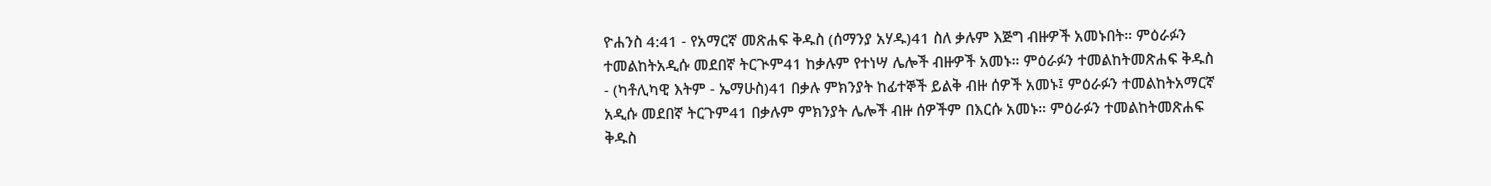ዮሐንስ 4:41 - የአማርኛ መጽሐፍ ቅዱስ (ሰማንያ አሃዱ)41 ስለ ቃሉም እጅግ ብዙዎች አመኑበት። ምዕራፉን ተመልከትአዲሱ መደበኛ ትርጒም41 ከቃሉም የተነሣ ሌሎች ብዙዎች አመኑ። ምዕራፉን ተመልከትመጽሐፍ ቅዱስ - (ካቶሊካዊ እትም - ኤማሁስ)41 በቃሉ ምክንያት ከፊተኞች ይልቅ ብዙ ሰዎች አመኑ፤ ምዕራፉን ተመልከትአማርኛ አዲሱ መደበኛ ትርጉም41 በቃሉም ምክንያት ሌሎች ብዙ ሰዎችም በእርሱ አመኑ። ምዕራፉን ተመልከትመጽሐፍ ቅዱስ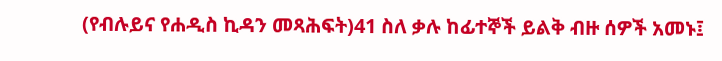(የብሉይና የሐዲስ ኪዳን መጻሕፍት)41 ስለ ቃሉ ከፊተኞች ይልቅ ብዙ ሰዎች አመኑ፤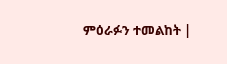ምዕራፉን ተመልከት |